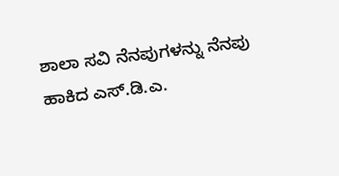ಶಾಲಾ ಸವಿ ನೆನಪುಗಳನ್ನು ನೆನಪು ಹಾಕಿದ ಎಸ್.ಡಿ.ಎ.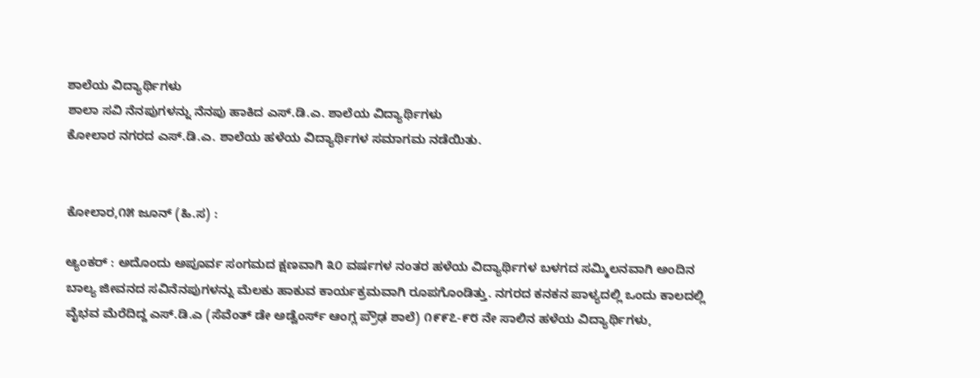ಶಾಲೆಯ ವಿದ್ಯಾರ್ಥಿಗಳು
ಶಾಲಾ ಸವಿ ನೆನಪುಗಳನ್ನು ನೆನಪು ಹಾಕಿದ ಎಸ್.ಡಿ.ಎ. ಶಾಲೆಯ ವಿದ್ಯಾರ್ಥಿಗಳು
ಕೋಲಾರ ನಗರದ ಎಸ್.ಡಿ.ಎ. ಶಾಲೆಯ ಹಳೆಯ ವಿದ್ಯಾರ್ಥಿಗಳ ಸಮಾಗಮ ನಡೆಯಿತು.


ಕೋಲಾರ,೧೫ ಜೂನ್ (ಹಿ.ಸ) :

ಆ್ಯಂಕರ್ : ಅದೊಂದು ಅಪೂರ್ವ ಸಂಗಮದ ಕ್ಷಣವಾಗಿ ೩೦ ವರ್ಷಗಳ ನಂತರ ಹಳೆಯ ವಿದ್ಯಾರ್ಥಿಗಳ ಬಳಗದ ಸಮ್ಮಿಲನವಾಗಿ ಅಂದಿನ ಬಾಲ್ಯ ಜೀವನದ ಸವಿನೆನಪುಗಳನ್ನು ಮೆಲಕು ಹಾಕುವ ಕಾರ್ಯಕ್ರಮವಾಗಿ ರೂಪಗೊಂಡಿತ್ತು. ನಗರದ ಕನಕನ ಪಾಳ್ಯದಲ್ಲಿ ಒಂದು ಕಾಲದಲ್ಲಿ ವೈಭವ ಮೆರೆದಿದ್ದ ಎಸ್.ಡಿ.ಎ (ಸೆವೆಂತ್ ಡೇ ಅಡ್ವೆಂರ್ಸ್ ಆಂಗ್ಲ ಪ್ರೌಢ ಶಾಲೆ) ೧೯೯೭-೯೮ ನೇ ಸಾಲಿನ ಹಳೆಯ ವಿದ್ಯಾರ್ಥಿಗಳು,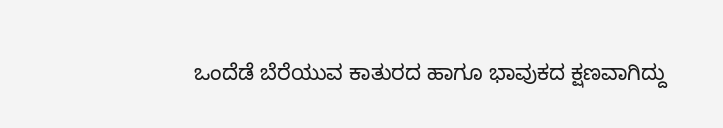ಒಂದೆಡೆ ಬೆರೆಯುವ ಕಾತುರದ ಹಾಗೂ ಭಾವುಕದ ಕ್ಷಣವಾಗಿದ್ದು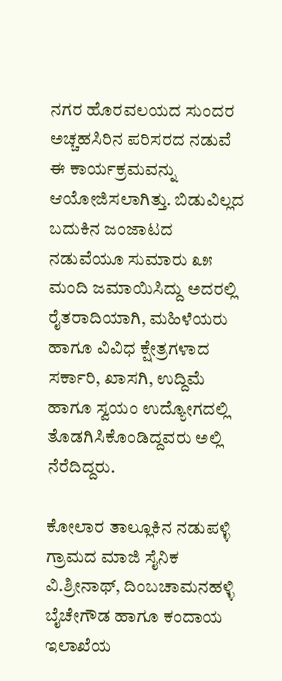ನಗರ ಹೊರವಲಯದ ಸುಂದರ ಅಚ್ಚಹಸಿರಿನ ಪರಿಸರದ ನಡುವೆ ಈ ಕಾರ್ಯಕ್ರಮವನ್ನು ಆಯೋಜಿಸಲಾಗಿತ್ತು. ಬಿಡುವಿಲ್ಲದ ಬದುಕಿನ ಜಂಜಾಟದ ನಡುವೆಯೂ ಸುಮಾರು ೩೫ ಮಂದಿ ಜಮಾಯಿಸಿದ್ದು ಅದರಲ್ಲಿ ರೈತರಾದಿಯಾಗಿ, ಮಹಿಳೆಯರು ಹಾಗೂ ವಿವಿಧ ಕ್ಷೇತ್ರಗಳಾದ ಸರ್ಕಾರಿ, ಖಾಸಗಿ, ಉದ್ದಿಮೆ ಹಾಗೂ ಸ್ವಯಂ ಉದ್ಯೋಗದಲ್ಲಿ ತೊಡಗಿಸಿಕೊಂಡಿದ್ದವರು ಅಲ್ಲಿ ನೆರೆದಿದ್ದರು.

ಕೋಲಾರ ತಾಲ್ಲೂಕಿನ ನಡುಪಳ್ಳಿ ಗ್ರಾಮದ ಮಾಜಿ ಸೈನಿಕ ವಿ.ಶ್ರೀನಾಥ್, ದಿಂಬಚಾಮನಹಳ್ಳಿ ಬೈಚೇಗೌಡ ಹಾಗೂ ಕಂದಾಯ ಇಲಾಖೆಯ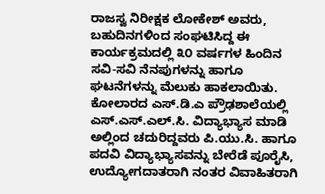ರಾಜಸ್ವ ನಿರೀಕ್ಷಕ ಲೋಕೇಶ್ ಅವರು, ಬಹುದಿನಗಳಿಂದ ಸಂಘಟಿಸಿದ್ದ ಈ ಕಾರ್ಯಕ್ರಮದಲ್ಲಿ ೩೦ ವರ್ಷಗಳ ಹಿಂದಿನ ಸವಿ-ಸವಿ ನೆನಪುಗಳನ್ನು ಹಾಗೂ ಘಟನೆಗಳನ್ನು ಮೆಲುಕು ಹಾಕಲಾಯಿತು. ಕೋಲಾರದ ಎಸ್.ಡಿ.ಎ ಪ್ರೌಢಶಾಲೆಯಲ್ಲಿ ಎಸ್.ಎಸ್.ಎಲ್.ಸಿ. ವಿದ್ಯಾಭ್ಯಾಸ ಮಾಡಿ ಅಲ್ಲಿಂದ ಚದುರಿದ್ದವರು ಪಿ.ಯು.ಸಿ. ಹಾಗೂ ಪದವಿ ವಿದ್ಯಾಭ್ಯಾಸವನ್ನು ಬೇರೆಡೆ ಪೂರೈಸಿ, ಉದ್ಯೋಗದಾತರಾಗಿ ನಂತರ ವಿವಾಹಿತರಾಗಿ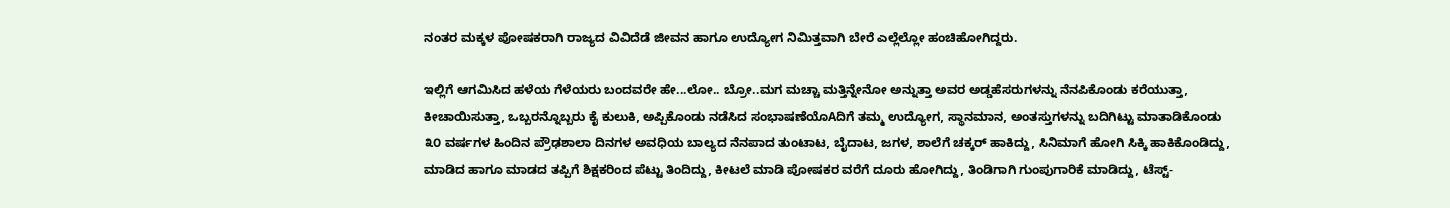ನಂತರ ಮಕ್ಕಳ ಪೋಷಕರಾಗಿ ರಾಜ್ಯದ ವಿವಿದೆಡೆ ಜೀವನ ಹಾಗೂ ಉದ್ಯೋಗ ನಿಮಿತ್ತವಾಗಿ ಬೇರೆ ಎಲ್ಲೆಲ್ಲೋ ಹಂಚಿಹೋಗಿದ್ದರು.

ಇಲ್ಲಿಗೆ ಆಗಮಿಸಿದ ಹಳೆಯ ಗೆಳೆಯರು ಬಂದವರೇ ಹೇ...ಲೋ.. ಬ್ರೋ..ಮಗ ಮಚ್ಚಾ ಮತ್ತಿನ್ನೇನೋ ಅನ್ನುತ್ತಾ ಅವರ ಅಡ್ಡಹೆಸರುಗಳನ್ನು ನೆನಪಿಕೊಂಡು ಕರೆಯುತ್ತಾ, ಕೀಚಾಯಿಸುತ್ತಾ, ಒಬ್ಬರನ್ನೊಬ್ಬರು ಕೈ ಕುಲುಕಿ, ಅಪ್ಪಿಕೊಂಡು ನಡೆಸಿದ ಸಂಭಾಷಣೆಯೊAದಿಗೆ ತಮ್ಮ ಉದ್ಯೋಗ, ಸ್ಥಾನಮಾನ, ಅಂತಸ್ತುಗಳನ್ನು ಬದಿಗಿಟ್ಟು ಮಾತಾಡಿಕೊಂಡು ೩೦ ವರ್ಷಗಳ ಹಿಂದಿನ ಪ್ರೌಢಶಾಲಾ ದಿನಗಳ ಅವಧಿಯ ಬಾಲ್ಯದ ನೆನಪಾದ ತುಂಟಾಟ, ಬೈದಾಟ, ಜಗಳ, ಶಾಲೆಗೆ ಚಕ್ಕರ್ ಹಾಕಿದ್ದು, ಸಿನಿಮಾಗೆ ಹೋಗಿ ಸಿಕ್ಕಿ ಹಾಕಿಕೊಂಡಿದ್ದು, ಮಾಡಿದ ಹಾಗೂ ಮಾಡದ ತಪ್ಪಿಗೆ ಶಿಕ್ಷಕರಿಂದ ಪೆಟ್ಟು ತಿಂದಿದ್ದು, ಕೀಟಲೆ ಮಾಡಿ ಪೋಷಕರ ವರೆಗೆ ದೂರು ಹೋಗಿದ್ದು, ತಿಂಡಿಗಾಗಿ ಗುಂಪುಗಾರಿಕೆ ಮಾಡಿದ್ದು, ಟೆಸ್ಟ್-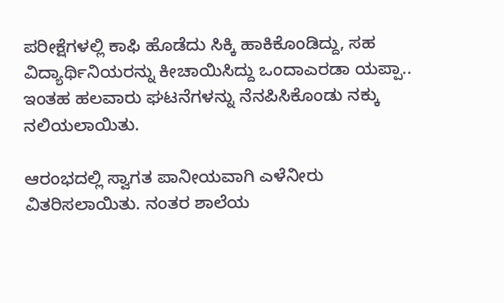ಪರೀಕ್ಷೆಗಳಲ್ಲಿ ಕಾಫಿ ಹೊಡೆದು ಸಿಕ್ಕಿ ಹಾಕಿಕೊಂಡಿದ್ದು, ಸಹ ವಿದ್ಯಾರ್ಥಿನಿಯರನ್ನು ಕೀಚಾಯಿಸಿದ್ದು ಒಂದಾಎರಡಾ ಯಪ್ಪಾ.. ಇಂತಹ ಹಲವಾರು ಘಟನೆಗಳನ್ನು ನೆನಪಿಸಿಕೊಂಡು ನಕ್ಕು ನಲಿಯಲಾಯಿತು.

ಆರಂಭದಲ್ಲಿ ಸ್ವಾಗತ ಪಾನೀಯವಾಗಿ ಎಳೆನೀರು ವಿತರಿಸಲಾಯಿತು. ನಂತರ ಶಾಲೆಯ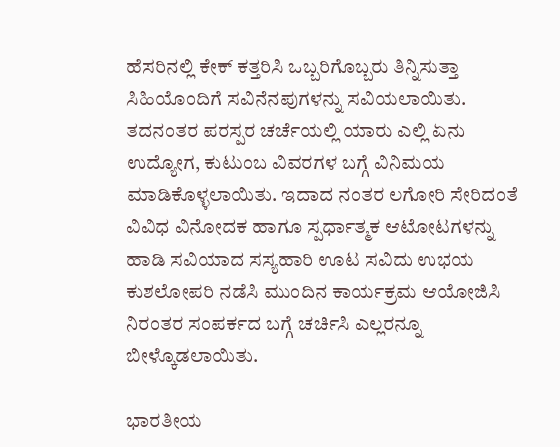ಹೆಸರಿನಲ್ಲಿ ಕೇಕ್ ಕತ್ತರಿಸಿ ಒಬ್ಬರಿಗೊಬ್ಬರು ತಿನ್ನಿಸುತ್ತಾ ಸಿಹಿಯೊಂದಿಗೆ ಸವಿನೆನಪುಗಳನ್ನು ಸವಿಯಲಾಯಿತು. ತದನಂತರ ಪರಸ್ಪರ ಚರ್ಚೆಯಲ್ಲಿ ಯಾರು ಎಲ್ಲಿ ಏನು ಉದ್ಯೋಗ, ಕುಟುಂಬ ವಿವರಗಳ ಬಗ್ಗೆ ವಿನಿಮಯ ಮಾಡಿಕೊಳ್ಳಲಾಯಿತು. ಇದಾದ ನಂತರ ಲಗೋರಿ ಸೇರಿದಂತೆ ವಿವಿಧ ವಿನೋದಕ ಹಾಗೂ ಸ್ಪರ್ಧಾತ್ಮಕ ಆಟೋಟಗಳನ್ನು ಹಾಡಿ ಸವಿಯಾದ ಸಸ್ಯಹಾರಿ ಊಟ ಸವಿದು ಉಭಯ ಕುಶಲೋಪರಿ ನಡೆಸಿ ಮುಂದಿನ ಕಾರ್ಯಕ್ರಮ ಆಯೋಜಿಸಿ ನಿರಂತರ ಸಂಪರ್ಕದ ಬಗ್ಗೆ ಚರ್ಚಿಸಿ ಎಲ್ಲರನ್ನೂ ಬೀಳ್ಕೊಡಲಾಯಿತು.

ಭಾರತೀಯ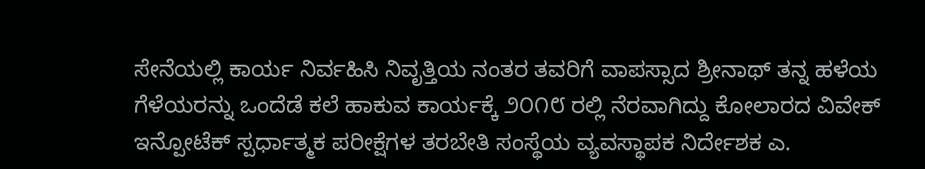ಸೇನೆಯಲ್ಲಿ ಕಾರ್ಯ ನಿರ್ವಹಿಸಿ ನಿವೃತ್ತಿಯ ನಂತರ ತವರಿಗೆ ವಾಪಸ್ಸಾದ ಶ್ರೀನಾಥ್ ತನ್ನ ಹಳೆಯ ಗೆಳೆಯರನ್ನು ಒಂದೆಡೆ ಕಲೆ ಹಾಕುವ ಕಾರ್ಯಕ್ಕೆ ೨೦೧೮ ರಲ್ಲಿ ನೆರವಾಗಿದ್ದು ಕೋಲಾರದ ವಿವೇಕ್ ಇನ್ಪೋಟೆಕ್ ಸ್ಪರ್ಧಾತ್ಮಕ ಪರೀಕ್ಷೆಗಳ ತರಬೇತಿ ಸಂಸ್ಥೆಯ ವ್ಯವಸ್ಥಾಪಕ ನಿರ್ದೇಶಕ ಎ.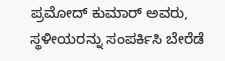ಪ್ರಮೋದ್ ಕುಮಾರ್ ಅವರು, ಸ್ಥಳೀಯರನ್ನು ಸಂಪರ್ಕಿಸಿ ಬೇರೆಡೆ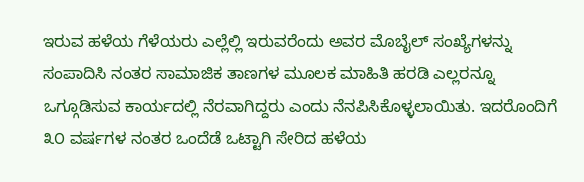ಇರುವ ಹಳೆಯ ಗೆಳೆಯರು ಎಲ್ಲೆಲ್ಲಿ ಇರುವರೆಂದು ಅವರ ಮೊಬೈಲ್ ಸಂಖ್ಯೆಗಳನ್ನು ಸಂಪಾದಿಸಿ ನಂತರ ಸಾಮಾಜಿಕ ತಾಣಗಳ ಮೂಲಕ ಮಾಹಿತಿ ಹರಡಿ ಎಲ್ಲರನ್ನೂ ಒಗ್ಗೂಡಿಸುವ ಕಾರ್ಯದಲ್ಲಿ ನೆರವಾಗಿದ್ದರು ಎಂದು ನೆನಪಿಸಿಕೊಳ್ಳಲಾಯಿತು. ಇದರೊಂದಿಗೆ ೩೦ ವರ್ಷಗಳ ನಂತರ ಒಂದೆಡೆ ಒಟ್ಟಾಗಿ ಸೇರಿದ ಹಳೆಯ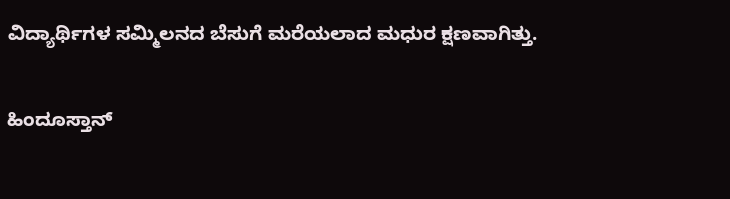ವಿದ್ಯಾರ್ಥಿಗಳ ಸಮ್ಮಿಲನದ ಬೆಸುಗೆ ಮರೆಯಲಾದ ಮಧುರ ಕ್ಷಣವಾಗಿತ್ತು.

ಹಿಂದೂಸ್ತಾನ್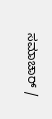ಸಮಾಚಾರ್ /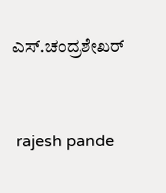ಎಸ್.ಚಂದ್ರಶೇಖರ್


 rajesh pande